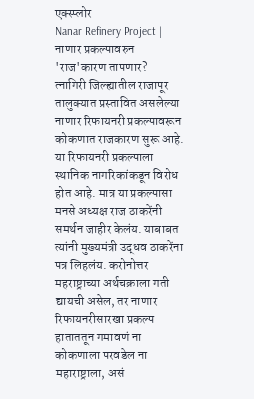एक्स्प्लोर
Nanar Refinery Project | नाणार प्रकल्पावरुन 'राज'कारण तापणार?
त्नागिरी जिल्ह्यातील राजापूर तालुक्यात प्रस्तावित असलेल्या नाणार रिफायनरी प्रकल्पावरून कोकणात राजकारण सुरू आहे. या रिफायनरी प्रकल्पाला स्थानिक नागरिकांकडून विरोध होत आहे. मात्र या प्रकल्पासा मनसे अध्यक्ष राज ठाकरेंनी समर्थन जाहीर केलंय. याबाबत त्यांनी मुख्यमंत्री उद्धव ठाकरेंना पत्र लिहलंय. करोनोत्तर महराष्ट्राच्या अर्थचक्राला गती द्यायची असेल, तर नाणार रिफायनरीसारखा प्रकल्प हाताततून गमावणं ना कोकणाला परवडेल ना महाराष्ट्राला, असं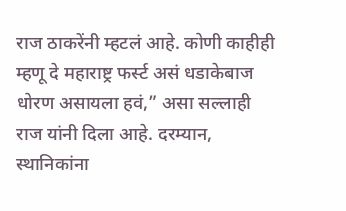राज ठाकरेंनी म्हटलं आहे. कोणी काहीही म्हणू दे महाराष्ट्र फर्स्ट असं धडाकेबाज धोरण असायला हवं,” असा सल्लाही राज यांनी दिला आहे. दरम्यान, स्थानिकांना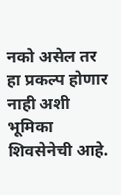नको असेल तर हा प्रकल्प होणार नाही अशी भूमिका शिवसेनेची आहे.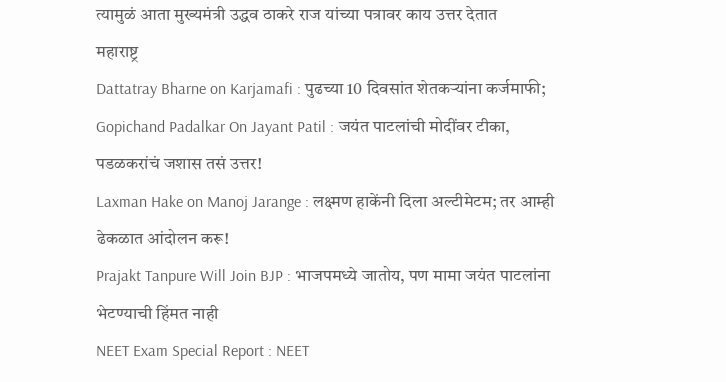त्यामुळं आता मुख्यमंत्री उद्धव ठाकरे राज यांच्या पत्रावर काय उत्तर देतात
महाराष्ट्र
Dattatray Bharne on Karjamafi : पुढच्या 10 दिवसांत शेतकऱ्यांना कर्जमाफी;
Gopichand Padalkar On Jayant Patil : जयंत पाटलांची मोदींवर टीका, पडळकरांचं जशास तसं उत्तर!
Laxman Hake on Manoj Jarange : लक्ष्मण हाकेंनी दिला अल्टीमेटम; तर आम्ही ढेकळात आंदोलन करू!
Prajakt Tanpure Will Join BJP : भाजपमध्ये जातोय, पण मामा जयंत पाटलांना भेटण्याची हिंमत नाही
NEET Exam Special Report : NEET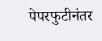पेपरफुटीनंतर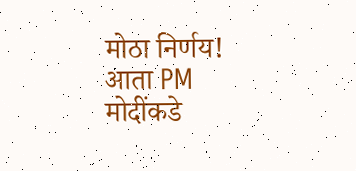मोठा निर्णय! आता PM मोदींकडे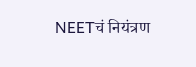NEETचं नियंत्रण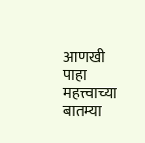आणखी पाहा
महत्त्वाच्या बातम्या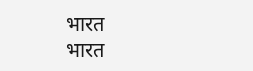भारत
भारत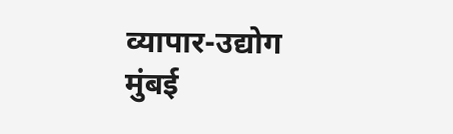व्यापार-उद्योग
मुंबई